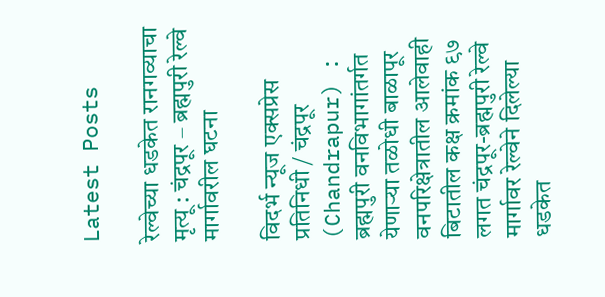Latest Posts

रेल्वेच्या धडकेत रानगव्याचा मृत्यू : चंद्रपूर – ब्रह्मपुरी रेल्वे मार्गावरील घटना

विदर्भ न्यूज एक्सप्रेस
प्रतिनिधी / चंद्रपूर (Chandrapur) : ब्रह्मपुरी वनविभागांतर्गत येणाऱ्या तळोधी बाळापूर वनपरिक्षेत्रातील आलेवाही बिटातील कक्ष क्रमांक ९७ लगत चंद्रपूर-ब्रह्मपुरी रेल्वे मार्गावर रेल्वेने दिलेल्या धडकेत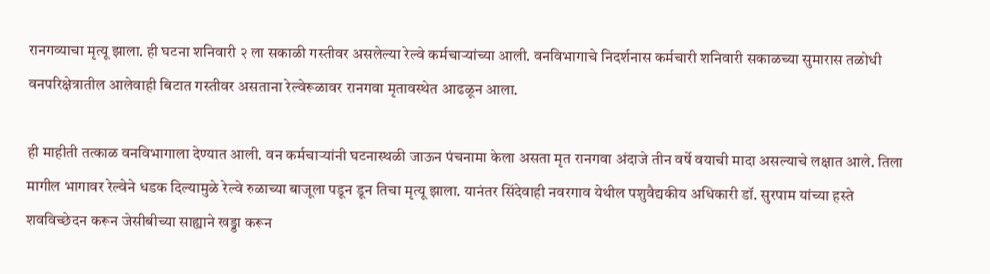रानगव्याचा मृत्यू झाला. ही घटना शनिवारी २ ला सकाळी गस्तीवर असलेल्या रेल्वे कर्मचाऱ्यांच्या आली. वनविभागाचे निदर्शनास कर्मचारी शनिवारी सकाळच्या सुमारास तळोधी वनपरिक्षेत्रातील आलेवाही बिटात गस्तीवर असताना रेल्वेरूळावर रानगवा मृतावस्थेत आढळून आला.

ही माहीती तत्काळ वनविभागाला देण्यात आली. वन कर्मचाऱ्यांनी घटनास्थळी जाऊन पंचनामा केला असता मृत रानगवा अंदाजे तीन वर्षे वयाची मादा असल्याचे लक्षात आले. तिला मागील भागावर रेल्वेने धडक दिल्यामुळे रेल्वे रुळाच्या बाजूला पडून डून तिचा मृत्यू झाला. यानंतर सिंदेवाही नवरगाव येथील पशुवैद्यकीय अधिकारी डॉ. सुरपाम यांच्या हस्ते शवविच्छेदन करून जेसीबीच्या साह्याने खड्डा करून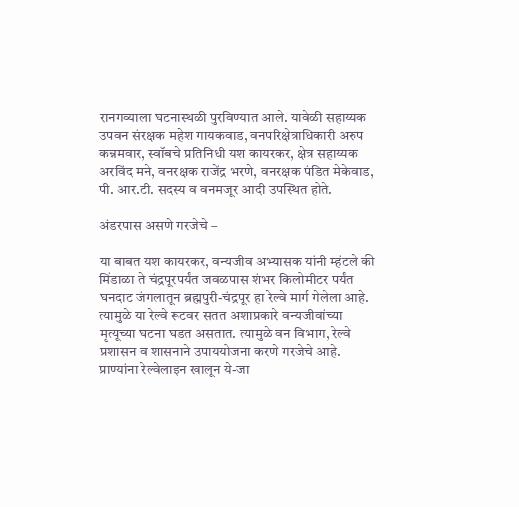रानगव्याला घटनास्थळी पुरविण्यात आले. यावेळी सहाय्यक उपवन संरक्षक महेश गायकवाड, वनपरिक्षेत्राधिकारी अरुप कन्नमवार, स्वॉबचे प्रतिनिधी यश कायरकर, क्षेत्र सहाय्यक अरविंद मने, वनरक्षक राजेंद्र भरणे, वनरक्षक पंडित मेकेवाड, पी. आर.टी. सदस्य व वनमजूर आदी उपस्थित होते.

अंडरपास असणे गरजेचे –

या बाबत यश कायरकर, वन्यजीव अभ्यासक यांनी म्हंटले की मिंडाळा ते चंद्रपूरपर्यंत जवळपास शंभर किलोमीटर पर्यंत घनदाट जंगलातून ब्रह्मपुरी-चंद्रपूर हा रेल्वे मार्ग गेलेला आहे. त्यामुळे या रेल्वे रूटवर सतत अशाप्रकारे वन्यजीवांच्या मृत्यूच्या घटना घडत असतात. त्यामुळे वन विभाग, रेल्वे प्रशासन व शासनाने उपाययोजना करणे गरजेचे आहे. प्राण्यांना रेल्वेलाइन खालून ये-जा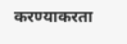करण्याकरता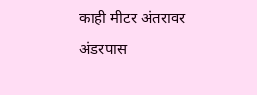काही मीटर अंतरावर अंडरपास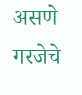असणे गरजेचे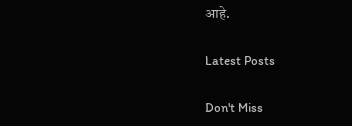आहे.

Latest Posts

Don't Miss